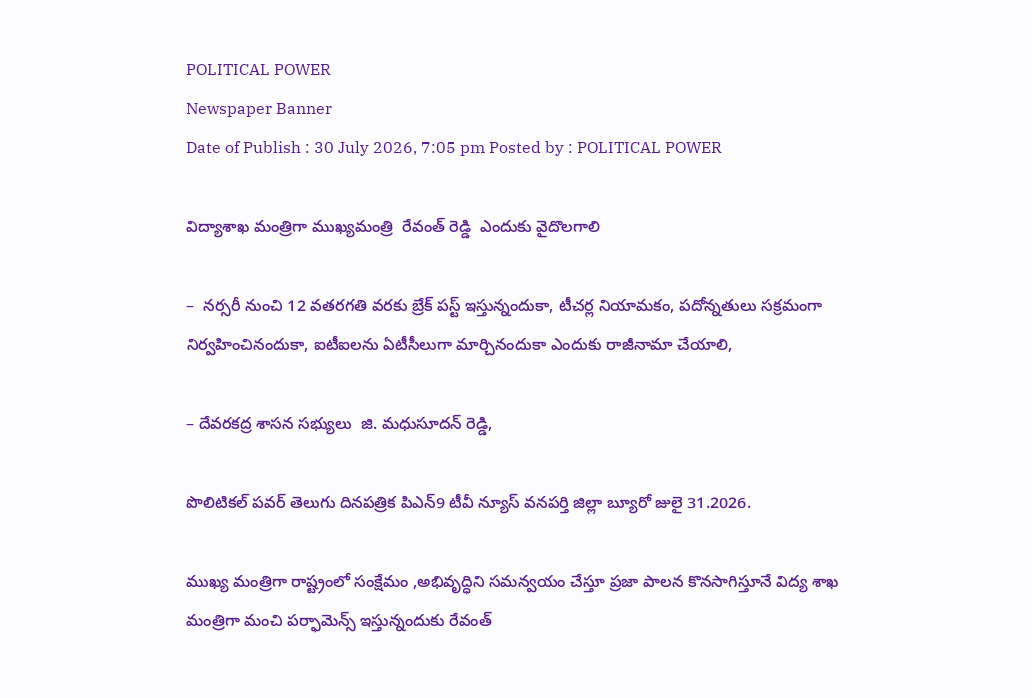POLITICAL POWER
Newspaper Banner
Date of Publish : 30 July 2026, 7:05 pm Posted by : POLITICAL POWER

విద్యాశాఖ మంత్రిగా ముఖ్యమంత్రి  రేవంత్ రెడ్డి  ఎందుకు వైదొలగాలి

–  నర్సరీ నుంచి 12 వతరగతి వరకు బ్రేక్ పస్ట్ ఇస్తున్నందుకా, టీచర్ల నియామకం, పదోన్నతులు సక్రమంగా నిర్వహించినందుకా, ఐటీఐలను ఏటీసీలుగా మార్చినందుకా ఎందుకు రాజీనామా చేయాలి,

– దేవరకద్ర శాసన సభ్యులు  జి. మధుసూదన్ రెడ్డి,

పొలిటికల్ పవర్ తెలుగు దినపత్రిక పిఎన్9 టీవీ న్యూస్ వనపర్తి జిల్లా బ్యూరో జులై 31.2026.

ముఖ్య మంత్రిగా రాష్ట్రంలో సంక్షేమం ,అభివృద్ధిని సమన్వయం చేస్తూ ప్రజా పాలన కొనసాగిస్తూనే విద్య శాఖ మంత్రిగా మంచి పర్ఫామెన్స్ ఇస్తున్నందుకు రేవంత్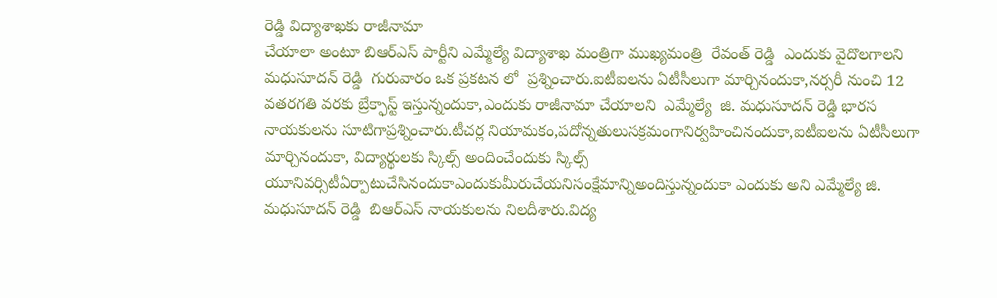రెడ్డి విద్యాశాఖకు రాజీనామా
చేయాలా అంటూ బిఆర్ఎస్ పార్టీని ఎమ్మేల్యే విద్యాశాఖ మంత్రిగా ముఖ్యమంత్రి  రేవంత్ రెడ్డి  ఎందుకు వైదొలగాలని మధుసూదన్ రెడ్డి  గురువారం ఒక ప్రకటన లో  ప్రశ్నించారు.ఐటీఐలను ఏటీసీలుగా మార్చినందుకా,నర్సరీ నుంచి 12 వతరగతి వరకు బ్రేక్ఫాస్ట్ ఇస్తున్నందుకా,ఎందుకు రాజీనామా చేయాలని  ఎమ్మేల్యే  జి. మధుసూదన్ రెడ్డి భారస నాయకులను సూటిగాప్రశ్నించారు.టీచర్ల నియామకం,పదోన్నతులుసక్రమంగానిర్వహించినందుకా,ఐటీఐలను ఏటీసీలుగా మార్చినందుకా, విద్యార్థులకు స్కిల్స్ అందించేందుకు స్కిల్స్ యూనివర్సిటీఏర్పాటుచేసినందుకాఎందుకుమీరుచేయనిసంక్షేమాన్నిఅందిస్తున్నందుకా ఎందుకు అని ఎమ్మేల్యే జి. మధుసూదన్ రెడ్డి  బిఆర్ఎస్ నాయకులను నిలదీశారు.విద్య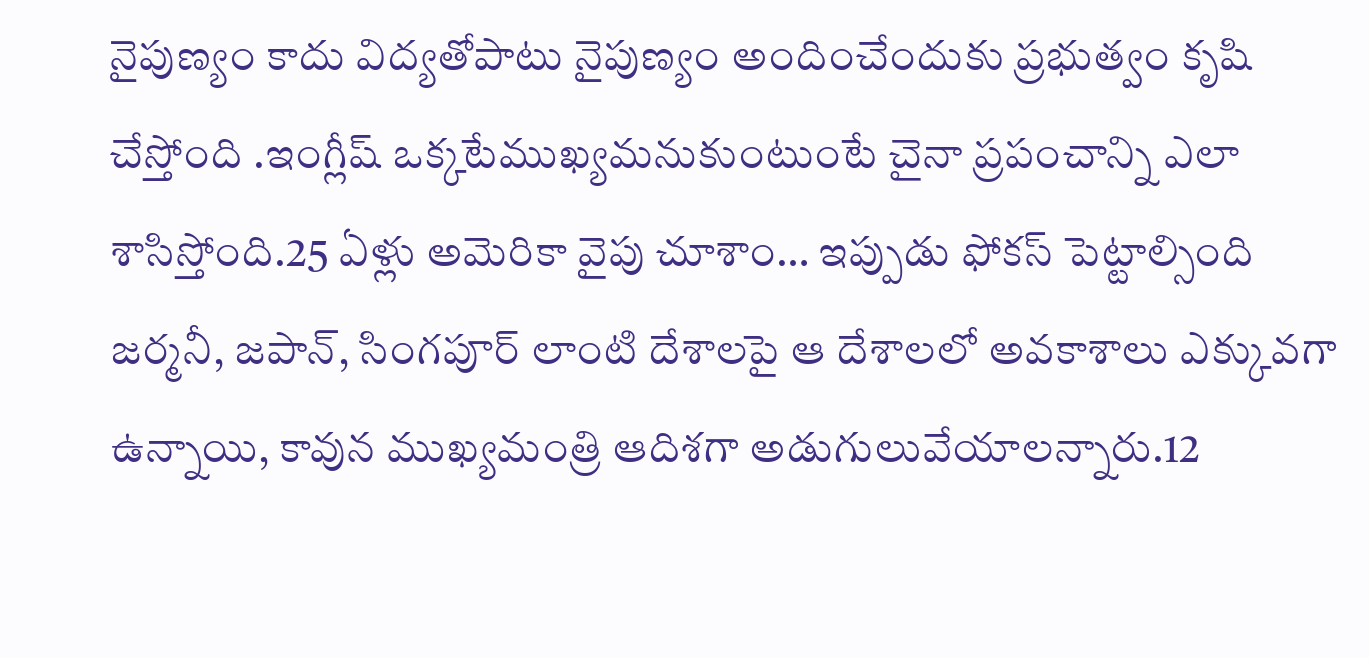నైపుణ్యం కాదు విద్యతోపాటు నైపుణ్యం అందించేందుకు ప్రభుత్వం కృషి చేస్తోంది .ఇంగ్లీష్ ఒక్కటేముఖ్యమనుకుంటుంటే చైనా ప్రపంచాన్ని ఎలా శాసిస్తోంది.25 ఏళ్లు అమెరికా వైపు చూశాం… ఇప్పుడు ఫోకస్ పెట్టాల్సింది జర్మనీ, జపాన్, సింగపూర్ లాంటి దేశాలపై ఆ దేశాలలో అవకాశాలు ఎక్కువగా ఉన్నాయి, కావున ముఖ్యమంత్రి ఆదిశగా అడుగులువేయాలన్నారు.12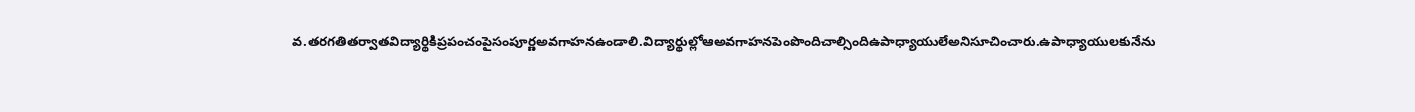వ.తరగతితర్వాతవిద్యార్థికిప్రపంచంపైసంపూర్ణఅవగాహనఉండాలి.విద్యార్థుల్లోఆఅవగాహనపెంపొందిచాల్సిందిఉపాధ్యాయులేఅనిసూచించారు.ఉపాధ్యాయులకునేను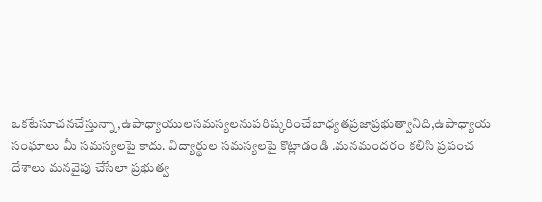ఒకటేసూచనచేస్తున్నా,ఉపాధ్యాయులసమస్యలనుపరిష్కరించేబాధ్యతప్రజాప్రభుత్వానిది,ఉపాధ్యాయ సంఘాలు మీ సమస్యలపై కాదు. విద్యార్థుల సమస్యలపై కొట్లాడండి .మనమందరం కలిసి ప్రపంచ దేశాలు మనవైపు చేసేలా ప్రభుత్వ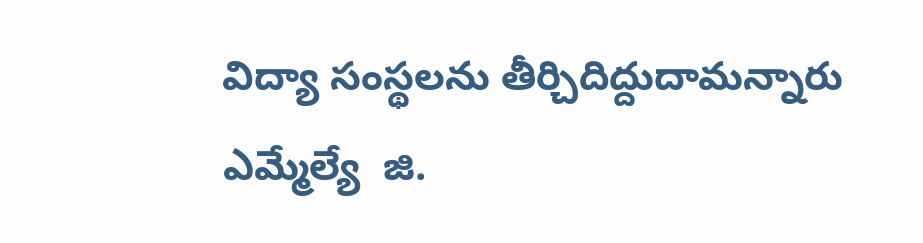విద్యా సంస్థలను తీర్చిదిద్దుదామన్నారు ఎమ్మేల్యే  జి.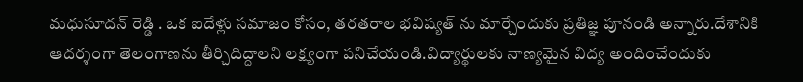మధుసూదన్ రెడ్డి . ఒక ఐదేళ్లు సమాజం కోసం, తరతరాల భవిష్యత్ ను మార్చేందుకు ప్రతిజ్ఞ పూనండి అన్నారు.దేశానికి ఆదర్శంగా తెలంగాణను తీర్చిదిద్దాలని లక్ష్యంగా పనిచేయండి.విద్యార్థులకు నాణ్యమైన విద్య అందించేందుకు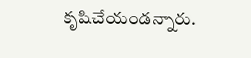కృషిచేయండన్నారు.